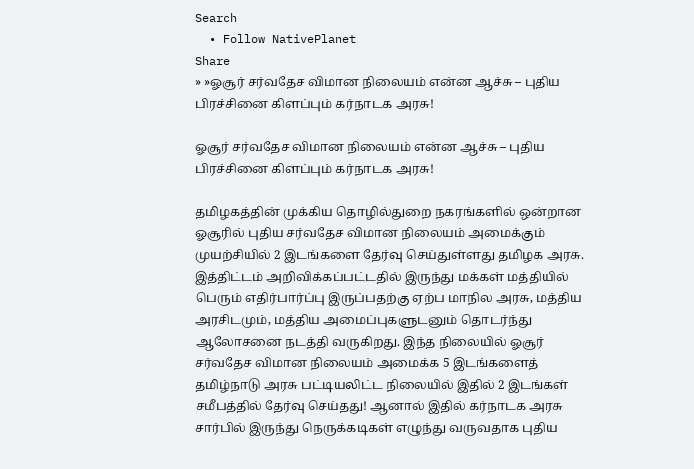Search
  • Follow NativePlanet
Share
» »ஓசூர் சர்வதேச விமான நிலையம் என்ன ஆச்சு – புதிய பிரச்சினை கிளப்பும் கர்நாடக அரசு!

ஓசூர் சர்வதேச விமான நிலையம் என்ன ஆச்சு – புதிய பிரச்சினை கிளப்பும் கர்நாடக அரசு!

தமிழகத்தின் முக்கிய தொழில்துறை நகரங்களில் ஒன்றான ஓசூரில் புதிய சர்வதேச விமான நிலையம் அமைக்கும் முயற்சியில் 2 இடங்களை தேர்வு செய்துள்ளது தமிழக அரசு. இத்திட்டம் அறிவிக்கப்பட்டதில் இருந்து மக்கள் மத்தியில் பெரும் எதிர்பார்ப்பு இருப்பதற்கு ஏற்ப மாநில அரசு, மத்திய அரசிடமும், மத்திய அமைப்புகளுடனும் தொடர்ந்து ஆலோசனை நடத்தி வருகிறது. இந்த நிலையில் ஓசூர் சர்வதேச விமான நிலையம் அமைக்க 5 இடங்களைத் தமிழ்நாடு அரசு பட்டியலிட்ட நிலையில் இதில் 2 இடங்கள் சமீபத்தில் தேர்வு செய்தது! ஆனால் இதில் கர்நாடக அரசு சார்பில் இருந்து நெருக்கடிகள் எழுந்து வருவதாக புதிய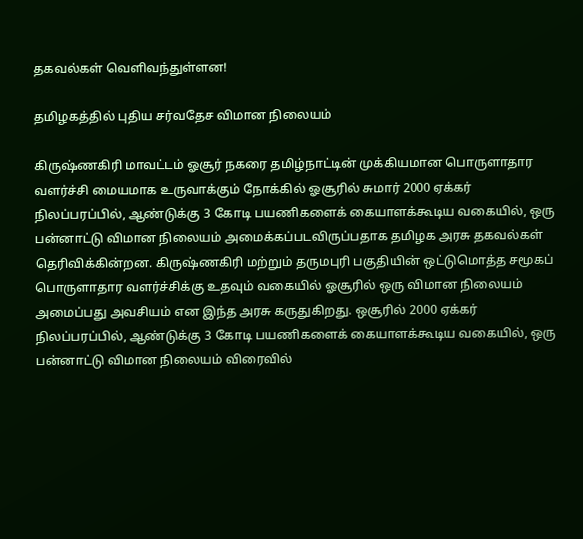தகவல்கள் வெளிவந்துள்ளன!

தமிழகத்தில் புதிய சர்வதேச விமான நிலையம்

கிருஷ்ணகிரி மாவட்டம் ஓசூர் நகரை தமிழ்நாட்டின் முக்கியமான பொருளாதார வளர்ச்சி மையமாக உருவாக்கும் நோக்கில் ஓசூரில் சுமார் 2000 ஏக்கர் நிலப்பரப்பில், ஆண்டுக்கு 3 கோடி பயணிகளைக் கையாளக்கூடிய வகையில், ஒரு பன்னாட்டு விமான நிலையம் அமைக்கப்படவிருப்பதாக தமிழக அரசு தகவல்கள் தெரிவிக்கின்றன. கிருஷ்ணகிரி மற்றும் தருமபுரி பகுதியின் ஒட்டுமொத்த சமூகப் பொருளாதார வளர்ச்சிக்கு உதவும் வகையில் ஓசூரில் ஒரு விமான நிலையம் அமைப்பது அவசியம் என இந்த அரசு கருதுகிறது. ஒசூரில் 2000 ஏக்கர் நிலப்பரப்பில், ஆண்டுக்கு 3 கோடி பயணிகளைக் கையாளக்கூடிய வகையில், ஒரு பன்னாட்டு விமான நிலையம் விரைவில்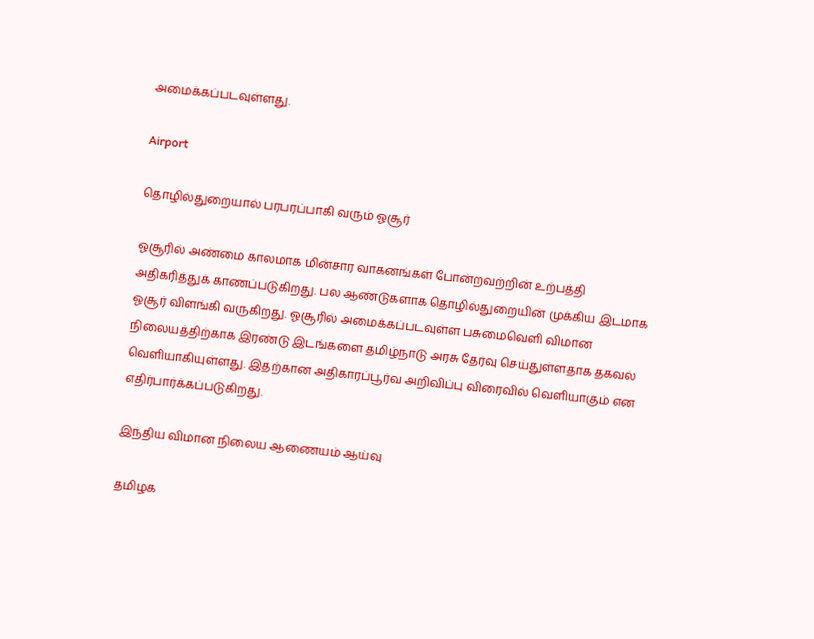அமைக்கப்படவுள்ளது.

Airport

தொழில்துறையால் பரபரப்பாகி வரும் ஓசூர்

ஓசூரில் அண்மை காலமாக மின்சார வாகனங்கள் போன்றவற்றின் உற்பத்தி அதிகரித்துக் காணப்படுகிறது. பல ஆண்டுகளாக தொழில்துறையின் முக்கிய இடமாக ஓசூர் விளங்கி வருகிறது. ஓசூரில் அமைக்கப்படவுள்ள பசுமைவெளி விமான நிலையத்திற்காக இரண்டு இடங்களை தமிழ்நாடு அரசு தேர்வு செய்துள்ளதாக தகவல் வெளியாகியுள்ளது. இதற்கான அதிகாரப்பூர்வ அறிவிப்பு விரைவில் வெளியாகும் என எதிர்பார்க்கப்படுகிறது.

இந்திய விமான நிலைய ஆணையம் ஆய்வு

தமிழக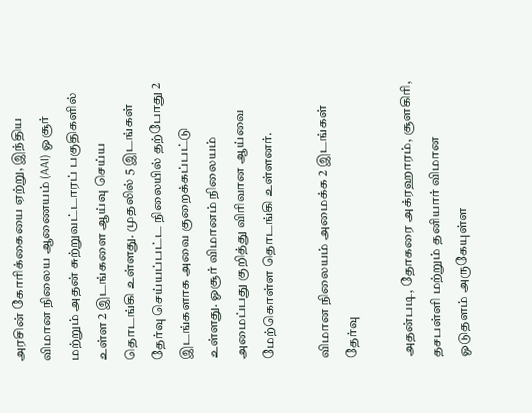அரசின் கோரிக்கையை ஏற்று, இந்திய விமான நிலைய ஆணையம் (AAI) ஓசூர் மற்றும் அதன் சுற்றுவட்டாரப் பகுதிகளில் உள்ள 2 இடங்களை ஆய்வு செய்ய தொடங்கி உள்ளது. முதலில் 5 இடங்கள் தேர்வு செய்யப்பட்ட நிலையில் தற்போது 2 இடங்களாக அவை குறைக்கப்பட்டு உள்ளது. ஓசூர் விமானம் நிலையம் அமைப்பது குறித்து விரிவான ஆய்வை மேற்கொள்ள தொடங்கி உள்ளனர்.

விமான நிலையம் அமைக்க 2 இடங்கள் தேர்வு

அதன்படி, தோகரை அக்ரஹாரம், சூளகிரி, தசபள்ளி மற்றும் தனியார் விமான ஓடுதளம் அருகேயுள்ள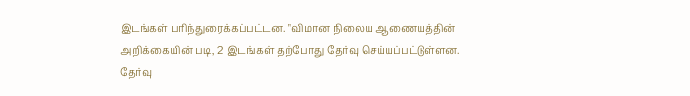இடங்கள் பரிந்துரைக்கப்பட்டன. "விமான நிலைய ஆணையத்தின் அறிக்கையின் படி, 2 இடங்கள் தற்போது தேர்வு செய்யப்பட்டுள்ளன. தேர்வு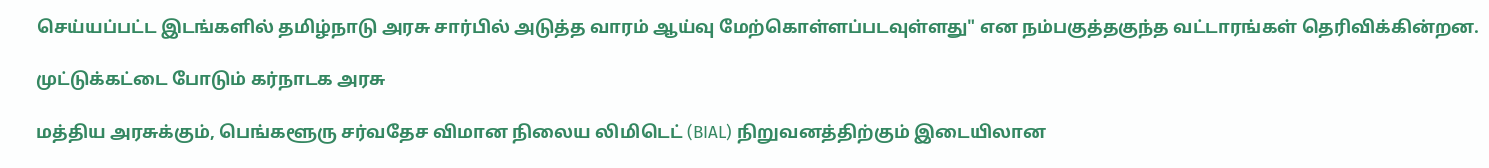செய்யப்பட்ட இடங்களில் தமிழ்நாடு அரசு சார்பில் அடுத்த வாரம் ஆய்வு மேற்கொள்ளப்படவுள்ளது" என நம்பகுத்தகுந்த வட்டாரங்கள் தெரிவிக்கின்றன.

முட்டுக்கட்டை போடும் கர்நாடக அரசு

மத்திய அரசுக்கும், பெங்களூரு சர்வதேச விமான நிலைய லிமிடெட் (BIAL) நிறுவனத்திற்கும் இடையிலான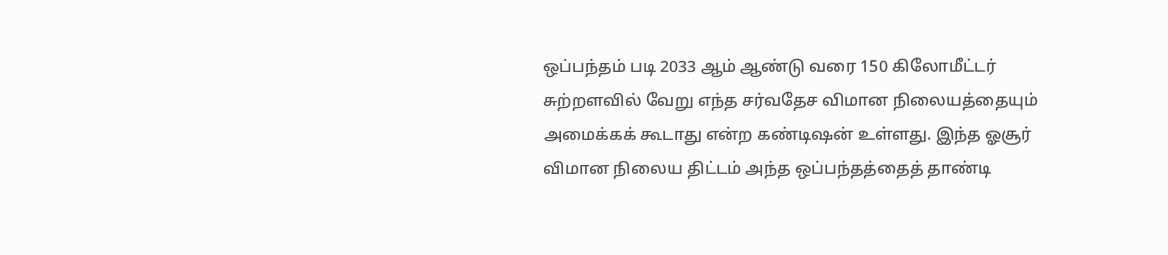ஒப்பந்தம் படி 2033 ஆம் ஆண்டு வரை 150 கிலோமீட்டர் சுற்றளவில் வேறு எந்த சர்வதேச விமான நிலையத்தையும் அமைக்கக் கூடாது என்ற கண்டிஷன் உள்ளது. இந்த ஓசூர் விமான நிலைய திட்டம் அந்த ஒப்பந்தத்தைத் தாண்டி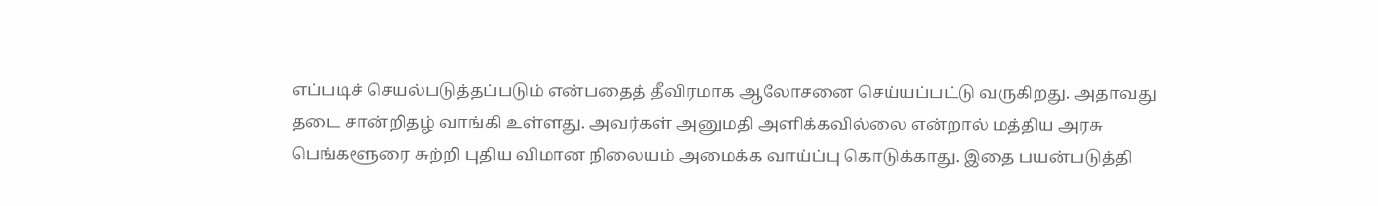எப்படிச் செயல்படுத்தப்படும் என்பதைத் தீவிரமாக ஆலோசனை செய்யப்பட்டு வருகிறது. அதாவது தடை சான்றிதழ் வாங்கி உள்ளது. அவர்கள் அனுமதி அளிக்கவில்லை என்றால் மத்திய அரசு பெங்களூரை சுற்றி புதிய விமான நிலையம் அமைக்க வாய்ப்பு கொடுக்காது. இதை பயன்படுத்தி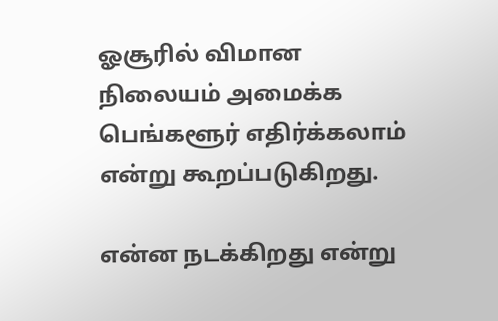ஓசூரில் விமான நிலையம் அமைக்க பெங்களூர் எதிர்க்கலாம் என்று கூறப்படுகிறது.

என்ன நடக்கிறது என்று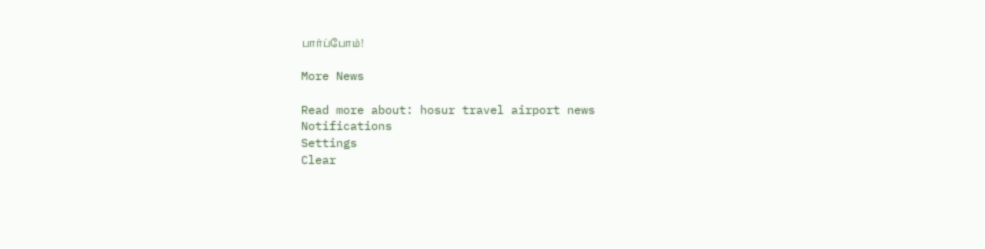பார்ப்போம்!

More News

Read more about: hosur travel airport news
Notifications
Settings
Clear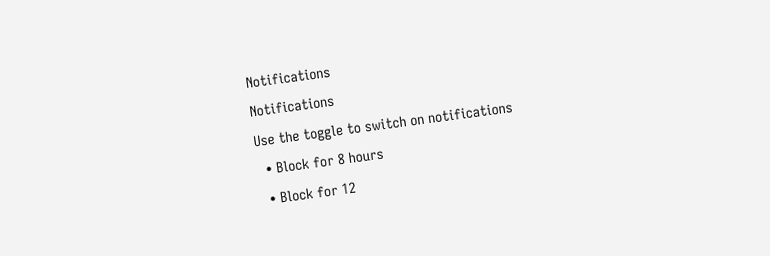Notifications
Notifications
Use the toggle to switch on notifications
  • Block for 8 hours
  • Block for 12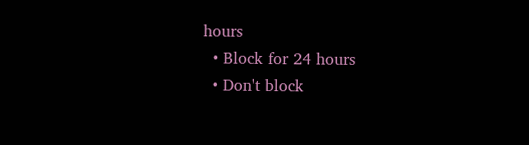hours
  • Block for 24 hours
  • Don't block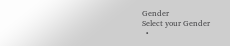Gender
Select your Gender
  •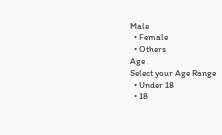Male
  • Female
  • Others
Age
Select your Age Range
  • Under 18
  • 18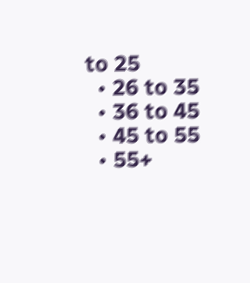to 25
  • 26 to 35
  • 36 to 45
  • 45 to 55
  • 55+